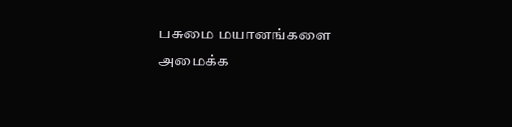பசுமை மயானங்களை அமைக்க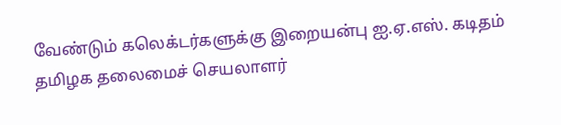வேண்டும் கலெக்டர்களுக்கு இறையன்பு ஐ.ஏ.எஸ். கடிதம்
தமிழக தலைமைச் செயலாளர்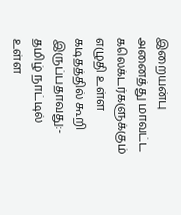இறையன்பு அனைத்து மாவட்ட கலெக்டர்களுக்கும் எழுதி உள்ள கடிதத்தில் கூறி இருப்பதாவது:- தமிழ் நாட்டில் உள்ள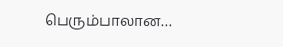பெரும்பாலான…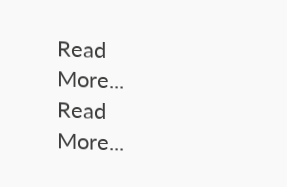Read More...
Read More...